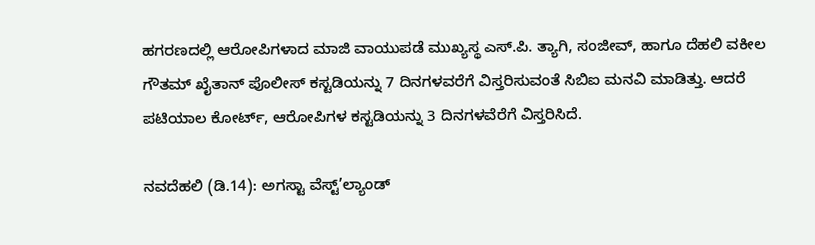ಹಗರಣದಲ್ಲಿ ಆರೋಪಿಗಳಾದ ಮಾಜಿ ವಾಯುಪಡೆ ಮುಖ್ಯಸ್ಥ ಎಸ್.ಪಿ. ತ್ಯಾಗಿ, ಸಂಜೀವ್, ಹಾಗೂ ದೆಹಲಿ ವಕೀಲ ಗೌತಮ್ ಖೈತಾನ್ ಪೊಲೀಸ್ ಕಸ್ಟಡಿಯನ್ನು 7 ದಿನಗಳವರೆಗೆ ವಿಸ್ತರಿಸುವಂತೆ ಸಿಬಿಐ ಮನವಿ ಮಾಡಿತ್ತು. ಆದರೆ  ಪಟಿಯಾಲ ಕೋರ್ಟ್, ಆರೋಪಿಗಳ ಕಸ್ಟಡಿಯನ್ನು 3 ದಿನಗಳವೆರೆಗೆ ವಿಸ್ತರಿಸಿದೆ.

ನವದೆಹಲಿ (ಡಿ.14): ಅಗಸ್ಟಾ ವೆಸ್ಟ್’ಲ್ಯಾಂಡ್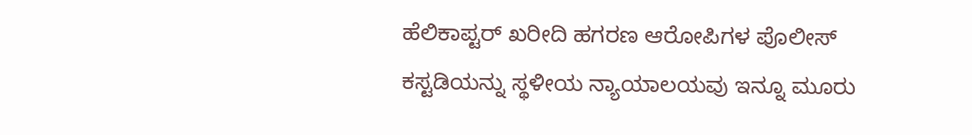ಹೆಲಿಕಾಪ್ಟರ್ ಖರೀದಿ ಹಗರಣ ಆರೋಪಿಗಳ ಪೊಲೀಸ್ ಕಸ್ಟಡಿಯನ್ನು ಸ್ಥಳೀಯ ನ್ಯಾಯಾಲಯವು ಇನ್ನೂ ಮೂರು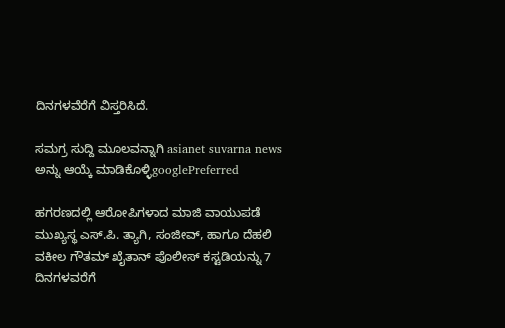ದಿನಗಳವೆರೆಗೆ ವಿಸ್ತರಿಸಿದೆ.

ಸಮಗ್ರ ಸುದ್ದಿ ಮೂಲವನ್ನಾಗಿ asianet suvarna news ಅನ್ನು ಆಯ್ಕೆ ಮಾಡಿಕೊಳ್ಳಿgooglePreferred

ಹಗರಣದಲ್ಲಿ ಆರೋಪಿಗಳಾದ ಮಾಜಿ ವಾಯುಪಡೆ ಮುಖ್ಯಸ್ಥ ಎಸ್.ಪಿ. ತ್ಯಾಗಿ, ಸಂಜೀವ್, ಹಾಗೂ ದೆಹಲಿ ವಕೀಲ ಗೌತಮ್ ಖೈತಾನ್ ಪೊಲೀಸ್ ಕಸ್ಟಡಿಯನ್ನು 7 ದಿನಗಳವರೆಗೆ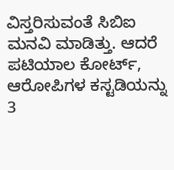ವಿಸ್ತರಿಸುವಂತೆ ಸಿಬಿಐ ಮನವಿ ಮಾಡಿತ್ತು. ಆದರೆ ಪಟಿಯಾಲ ಕೋರ್ಟ್, ಆರೋಪಿಗಳ ಕಸ್ಟಡಿಯನ್ನು 3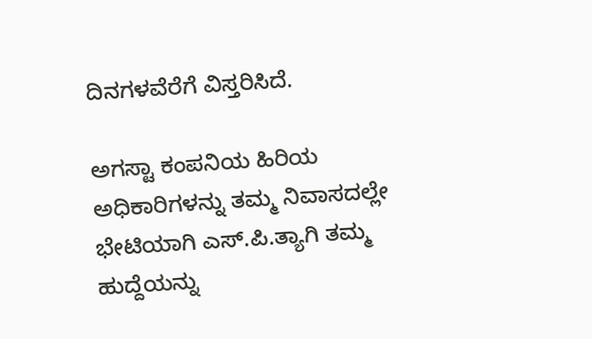ದಿನಗಳವೆರೆಗೆ ವಿಸ್ತರಿಸಿದೆ.

ಅಗಸ್ಟಾ ಕಂಪನಿಯ ಹಿರಿಯ ಅಧಿಕಾರಿಗಳನ್ನು ತಮ್ಮ ನಿವಾಸದಲ್ಲೇ ಭೇಟಿಯಾಗಿ ಎಸ್.ಪಿ.ತ್ಯಾಗಿ ತಮ್ಮ ಹುದ್ದೆಯನ್ನು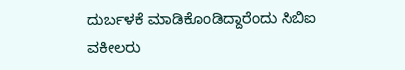ದುರ್ಬಳಕೆ ಮಾಡಿಕೊಂಡಿದ್ದಾರೆಂದು ಸಿಬಿಐ ವಕೀಲರು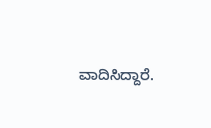ವಾದಿಸಿದ್ದಾರೆ.